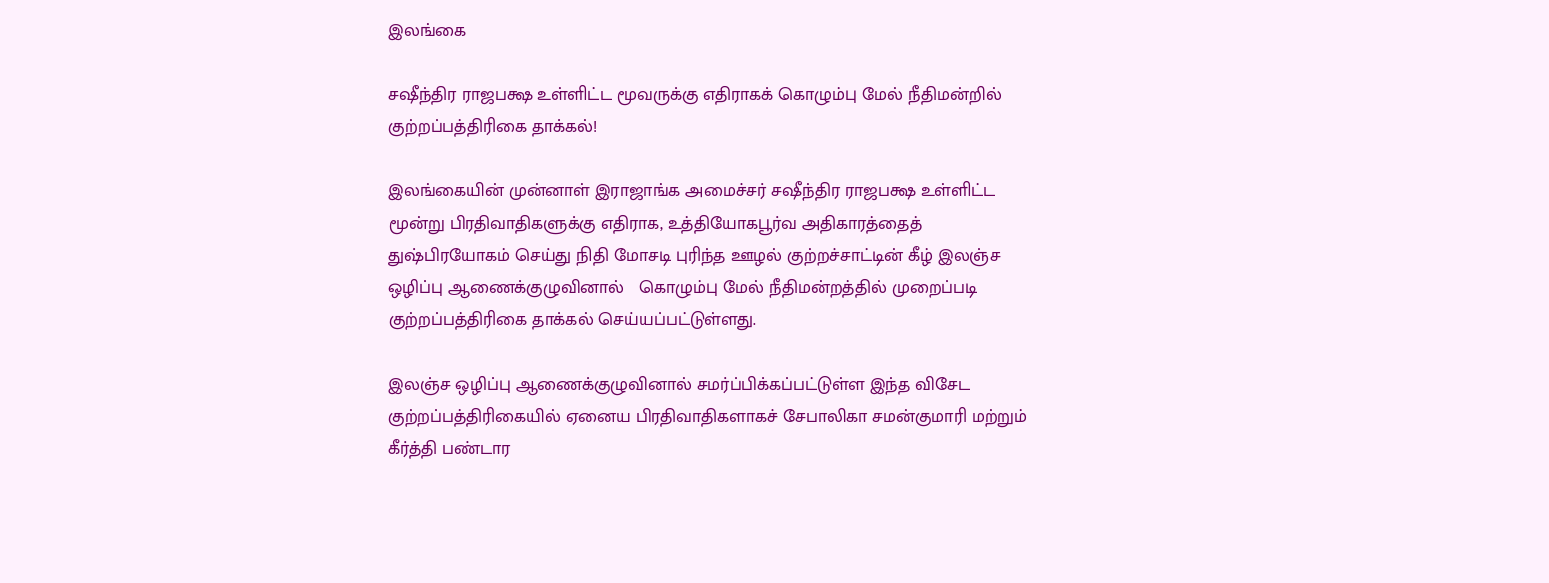இலங்கை

சஷீந்திர ராஜபக்ஷ உள்ளிட்ட மூவருக்கு எதிராகக் கொழும்பு மேல் நீதிமன்றில் குற்றப்பத்திரிகை தாக்கல்!

இலங்கையின் முன்னாள் இராஜாங்க அமைச்சர் சஷீந்திர ராஜபக்ஷ உள்ளிட்ட மூன்று பிரதிவாதிகளுக்கு எதிராக, உத்தியோகபூர்வ அதிகாரத்தைத் துஷ்பிரயோகம் செய்து நிதி மோசடி புரிந்த ஊழல் குற்றச்சாட்டின் கீழ் இலஞ்ச ஒழிப்பு ஆணைக்குழுவினால்   கொழும்பு மேல் நீதிமன்றத்தில் முறைப்படி குற்றப்பத்திரிகை தாக்கல் செய்யப்பட்டுள்ளது.

இலஞ்ச ஒழிப்பு ஆணைக்குழுவினால் சமர்ப்பிக்கப்பட்டுள்ள இந்த விசேட குற்றப்பத்திரிகையில் ஏனைய பிரதிவாதிகளாகச் சேபாலிகா சமன்குமாரி மற்றும் கீர்த்தி பண்டார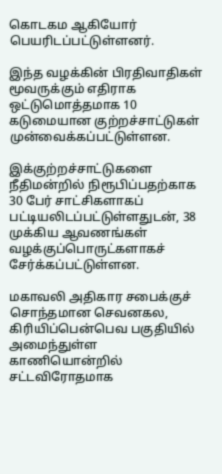கொடகம ஆகியோர் பெயரிடப்பட்டுள்ளனர்.

இந்த வழக்கின் பிரதிவாதிகள் மூவருக்கும் எதிராக ஒட்டுமொத்தமாக 10 கடுமையான குற்றச்சாட்டுகள் முன்வைக்கப்பட்டுள்ளன.

இக்குற்றச்சாட்டுகளை நீதிமன்றில் நிரூபிப்பதற்காக 30 பேர் சாட்சிகளாகப் பட்டியலிடப்பட்டுள்ளதுடன், 38 முக்கிய ஆவணங்கள் வழக்குப்பொருட்களாகச் சேர்க்கப்பட்டுள்ளன.

மகாவலி அதிகார சபைக்குச் சொந்தமான செவனகல, கிரியிப்பென்பெவ பகுதியில் அமைந்துள்ள காணியொன்றில் சட்டவிரோதமாக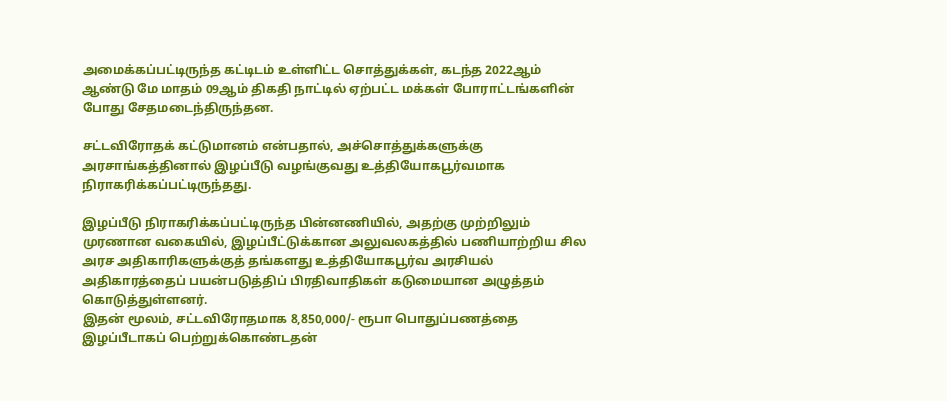அமைக்கப்பட்டிருந்த கட்டிடம் உள்ளிட்ட சொத்துக்கள், கடந்த 2022ஆம் ஆண்டு மே மாதம் 09ஆம் திகதி நாட்டில் ஏற்பட்ட மக்கள் போராட்டங்களின் போது சேதமடைந்திருந்தன.

சட்டவிரோதக் கட்டுமானம் என்பதால், அச்சொத்துக்களுக்கு அரசாங்கத்தினால் இழப்பீடு வழங்குவது உத்தியோகபூர்வமாக நிராகரிக்கப்பட்டிருந்தது.

இழப்பீடு நிராகரிக்கப்பட்டிருந்த பின்னணியில், அதற்கு முற்றிலும் முரணான வகையில், இழப்பீட்டுக்கான அலுவலகத்தில் பணியாற்றிய சில அரச அதிகாரிகளுக்குத் தங்களது உத்தியோகபூர்வ அரசியல் அதிகாரத்தைப் பயன்படுத்திப் பிரதிவாதிகள் கடுமையான அழுத்தம் கொடுத்துள்ளனர்.
இதன் மூலம், சட்டவிரோதமாக 8,850,000/- ரூபா பொதுப்பணத்தை இழப்பீடாகப் பெற்றுக்கொண்டதன்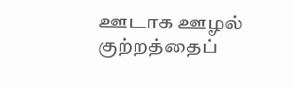ஊடாக ஊழல் குற்றத்தைப்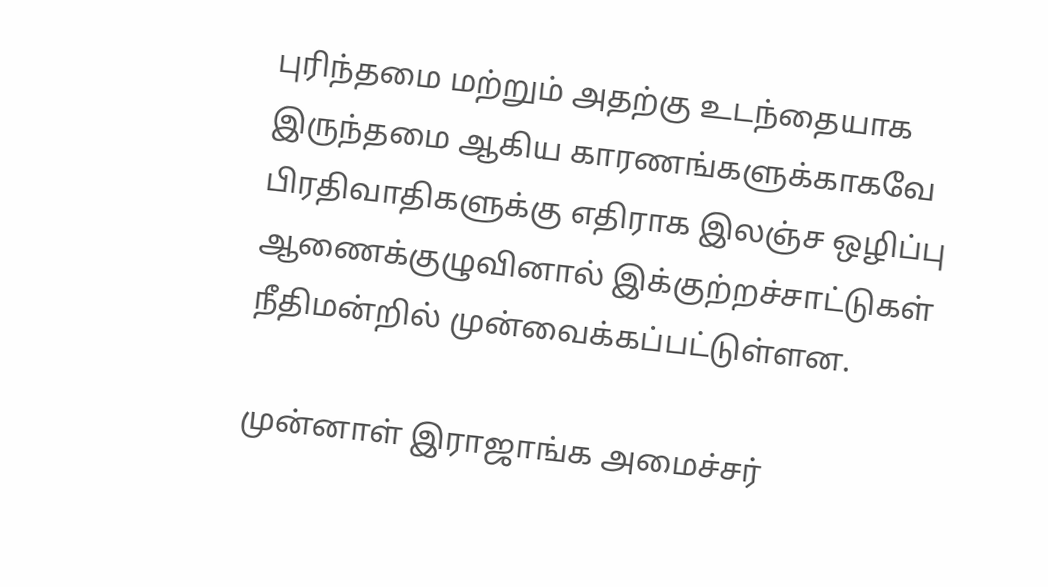புரிந்தமை மற்றும் அதற்கு உடந்தையாக இருந்தமை ஆகிய காரணங்களுக்காகவே பிரதிவாதிகளுக்கு எதிராக இலஞ்ச ஒழிப்பு ஆணைக்குழுவினால் இக்குற்றச்சாட்டுகள் நீதிமன்றில் முன்வைக்கப்பட்டுள்ளன.

முன்னாள் இராஜாங்க அமைச்சர்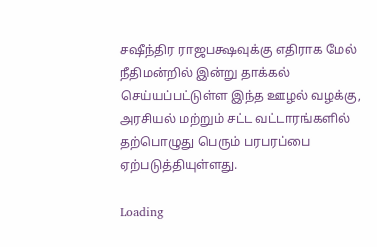சஷீந்திர ராஜபக்ஷவுக்கு எதிராக மேல் நீதிமன்றில் இன்று தாக்கல் செய்யப்பட்டுள்ள இந்த ஊழல் வழக்கு, அரசியல் மற்றும் சட்ட வட்டாரங்களில் தற்பொழுது பெரும் பரபரப்பை ஏற்படுத்தியுள்ளது.

Loading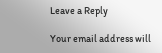Leave a Reply

Your email address will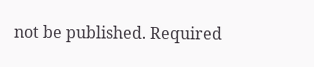not be published. Required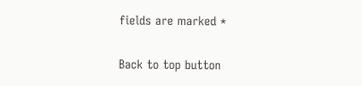fields are marked *

Back to top button